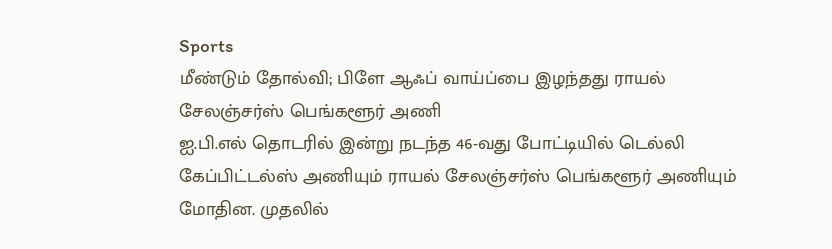Sports
மீண்டும் தோல்வி; பிளே ஆஃப் வாய்ப்பை இழந்தது ராயல் சேலஞ்சர்ஸ் பெங்களூர் அணி
ஐ.பி.எல் தொடரில் இன்று நடந்த 46-வது போட்டியில் டெல்லி கேப்பிட்டல்ஸ் அணியும் ராயல் சேலஞ்சர்ஸ் பெங்களூர் அணியும் மோதின. முதலில்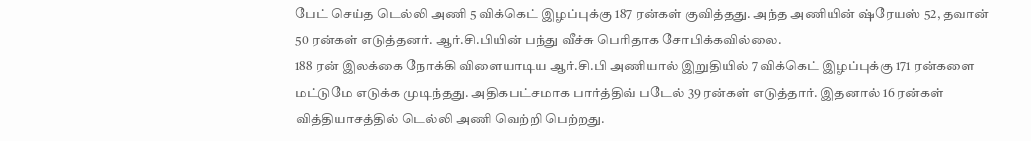பேட் செய்த டெல்லி அணி 5 விக்கெட் இழப்புக்கு 187 ரன்கள் குவித்தது. அந்த அணியின் ஷ்ரேயஸ் 52, தவான் 50 ரன்கள் எடுத்தனர். ஆர்.சி.பியின் பந்து வீச்சு பெரிதாக சோபிக்கவில்லை.
188 ரன் இலக்கை நோக்கி விளையாடிய ஆர்.சி.பி அணியால் இறுதியில் 7 விக்கெட் இழப்புக்கு 171 ரன்களை மட்டுமே எடுக்க முடிந்தது. அதிகபட்சமாக பார்த்திவ் படேல் 39 ரன்கள் எடுத்தார். இதனால் 16 ரன்கள் வித்தியாசத்தில் டெல்லி அணி வெற்றி பெற்றது.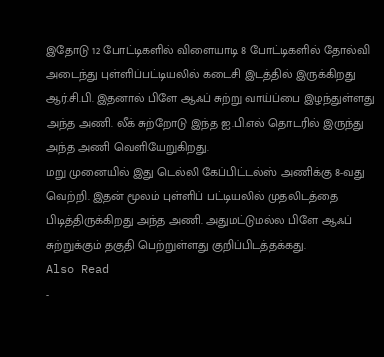இதோடு 12 போட்டிகளில் விளையாடி 8 போட்டிகளில் தோல்வி அடைந்து புள்ளிப்பட்டியலில் கடைசி இடத்தில் இருக்கிறது ஆர்.சி.பி. இதனால் பிளே ஆஃப் சுற்று வாய்ப்பை இழந்துள்ளது அந்த அணி. லீக் சுற்றோடு இந்த ஐ.பி.எல் தொடரில் இருந்து அந்த அணி வெளியேறுகிறது.
மறு முனையில் இது டெல்லி கேப்பிட்டல்ஸ் அணிக்கு 8-வது வெற்றி. இதன் மூலம் புள்ளிப் பட்டியலில் முதலிடத்தை பிடித்திருக்கிறது அந்த அணி. அதுமட்டுமல்ல பிளே ஆஃப் சுற்றுக்கும் தகுதி பெற்றுள்ளது குறிப்பிடத்தக்கது.
Also Read
-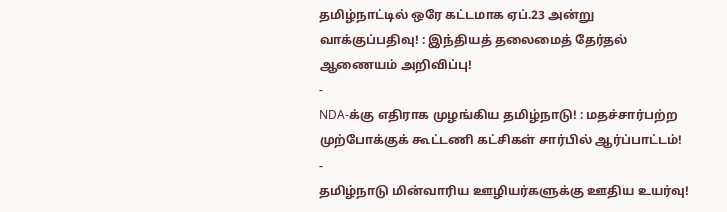தமிழ்நாட்டில் ஒரே கட்டமாக ஏப்.23 அன்று வாக்குப்பதிவு! : இந்தியத் தலைமைத் தேர்தல் ஆணையம் அறிவிப்பு!
-
NDA-க்கு எதிராக முழங்கிய தமிழ்நாடு! : மதச்சார்பற்ற முற்போக்குக் கூட்டணி கட்சிகள் சார்பில் ஆர்ப்பாட்டம்!
-
தமிழ்நாடு மின்வாரிய ஊழியர்களுக்கு ஊதிய உயர்வு!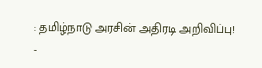: தமிழ்நாடு அரசின் அதிரடி அறிவிப்பு!
-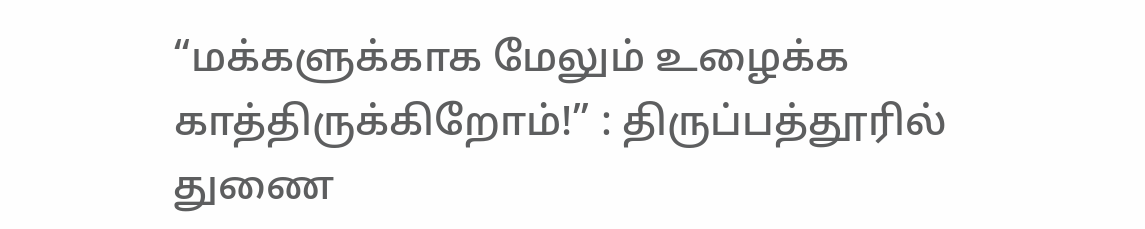“மக்களுக்காக மேலும் உழைக்க காத்திருக்கிறோம்!” : திருப்பத்தூரில் துணை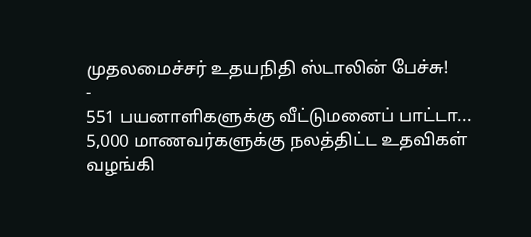முதலமைச்சர் உதயநிதி ஸ்டாலின் பேச்சு!
-
551 பயனாளிகளுக்கு வீட்டுமனைப் பாட்டா... 5,000 மாணவர்களுக்கு நலத்திட்ட உதவிகள் வழங்கி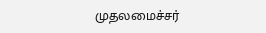முதலமைச்சர்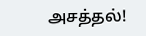அசத்தல்!